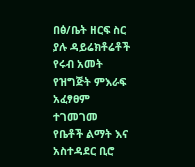በፅ/ቤት ዘርፍ ስር ያሉ ዳይሬክቶሬቶች የሩብ አመት የዝግጅት ምእራፍ አፈፃፀም ተገመገመ
የቤቶች ልማት እና አስተዳደር ቢሮ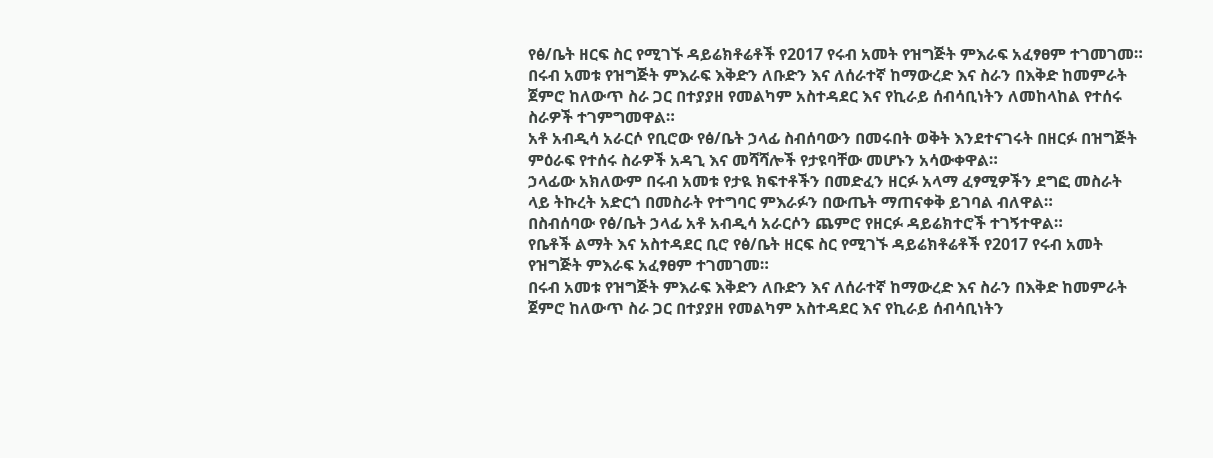የፅ/ቤት ዘርፍ ስር የሚገኙ ዳይሬክቶሬቶች የ2017 የሩብ አመት የዝግጅት ምእራፍ አፈፃፀም ተገመገመ።
በሩብ አመቱ የዝግጅት ምእራፍ እቅድን ለቡድን እና ለሰራተኛ ከማውረድ እና ስራን በእቅድ ከመምራት ጀምሮ ከለውጥ ስራ ጋር በተያያዘ የመልካም አስተዳደር እና የኪራይ ሰብሳቢነትን ለመከላከል የተሰሩ ስራዎች ተገምግመዋል።
አቶ አብዲሳ አራርሶ የቢሮው የፅ/ቤት ኃላፊ ስብሰባውን በመሩበት ወቅት እንደተናገሩት በዘርፉ በዝግጅት ምዕራፍ የተሰሩ ስራዎች አዳጊ እና መሻሻሎች የታዩባቸው መሆኑን አሳውቀዋል።
ኃላፊው አክለውም በሩብ አመቱ የታዪ ክፍተቶችን በመድፈን ዘርፉ አላማ ፈፃሚዎችን ደግፎ መስራት ላይ ትኩረት አድርጎ በመስራት የተግባር ምእራፉን በውጤት ማጠናቀቅ ይገባል ብለዋል።
በስብሰባው የፅ/ቤት ኃላፊ አቶ አብዲሳ አራርሶን ጨምሮ የዘርፉ ዳይሬክተሮች ተገኝተዋል።
የቤቶች ልማት እና አስተዳደር ቢሮ የፅ/ቤት ዘርፍ ስር የሚገኙ ዳይሬክቶሬቶች የ2017 የሩብ አመት የዝግጅት ምእራፍ አፈፃፀም ተገመገመ።
በሩብ አመቱ የዝግጅት ምእራፍ እቅድን ለቡድን እና ለሰራተኛ ከማውረድ እና ስራን በእቅድ ከመምራት ጀምሮ ከለውጥ ስራ ጋር በተያያዘ የመልካም አስተዳደር እና የኪራይ ሰብሳቢነትን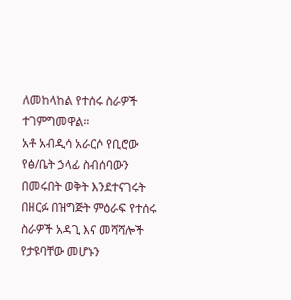ለመከላከል የተሰሩ ስራዎች ተገምግመዋል።
አቶ አብዲሳ አራርሶ የቢሮው የፅ/ቤት ኃላፊ ስብሰባውን በመሩበት ወቅት እንደተናገሩት በዘርፉ በዝግጅት ምዕራፍ የተሰሩ ስራዎች አዳጊ እና መሻሻሎች የታዩባቸው መሆኑን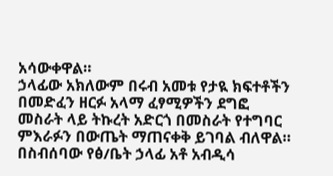አሳውቀዋል።
ኃላፊው አክለውም በሩብ አመቱ የታዪ ክፍተቶችን በመድፈን ዘርፉ አላማ ፈፃሚዎችን ደግፎ መስራት ላይ ትኩረት አድርጎ በመስራት የተግባር ምእራፉን በውጤት ማጠናቀቅ ይገባል ብለዋል።
በስብሰባው የፅ/ቤት ኃላፊ አቶ አብዲሳ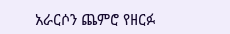አራርሶን ጨምሮ የዘርፉ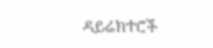ዳይሬክተሮች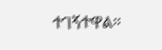ተገኝተዋል።